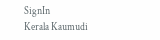SignIn
Kerala Kaumudi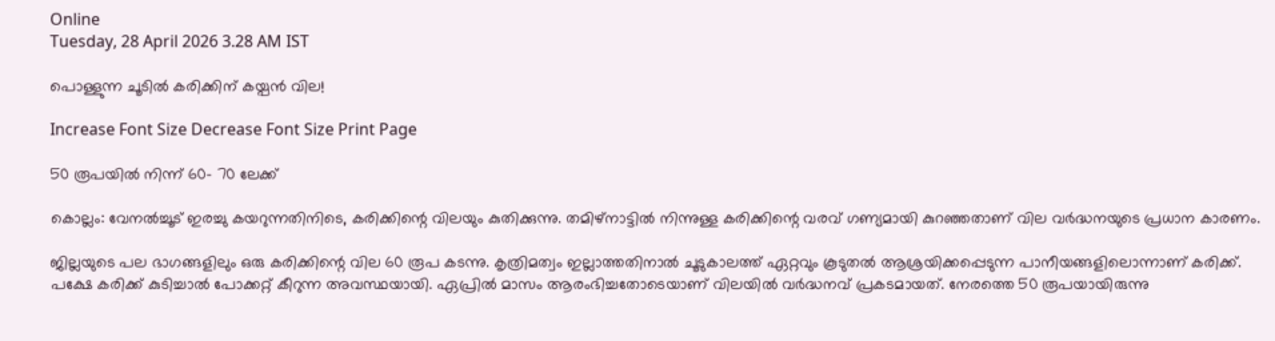Online
Tuesday, 28 April 2026 3.28 AM IST

പൊള്ളുന്ന ചൂടിൽ കരിക്കിന് കയ്പൻ വില!

Increase Font Size Decrease Font Size Print Page

50 രൂപയിൽ നിന്ന് 60- 70 ലേക്ക്

കൊല്ലം: വേനൽച്ചൂട് ഇരച്ചു കയറുന്നതിനിടെ, കരിക്കിന്റെ വിലയും കുതിക്കുന്നു. തമിഴ്‌നാട്ടിൽ നിന്നുള്ള കരിക്കിന്റെ വരവ് ഗണ്യമായി കുറഞ്ഞതാണ് വില വർദ്ധനയുടെ പ്രധാന കാരണം.

ജില്ലയുടെ പല ഭാഗങ്ങളിലും ഒരു കരിക്കിന്റെ വില 60 രൂപ കടന്നു. കൃത്രിമത്വം ഇല്ലാത്തതിനാൽ ചൂടുകാലത്ത് ഏറ്റവും കൂടുതൽ ആശ്രയിക്കപ്പെടുന്ന പാനീയങ്ങളിലൊന്നാണ് കരിക്ക്. പക്ഷേ കരിക്ക് കുടിച്ചാൽ പോക്കറ്റ് കീറുന്ന അവസ്ഥയായി. ഏപ്രിൽ മാസം ആരംഭിച്ചതോടെയാണ് വിലയിൽ വർദ്ധനവ് പ്രകടമായത്. നേരത്തെ 50 രൂപയായിരുന്നു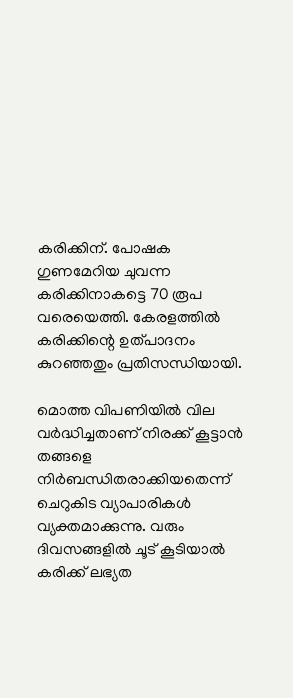കരിക്കിന്. പോഷക ഗുണമേറിയ ചുവന്ന കരിക്കിനാകട്ടെ 70 രൂപ വരെയെത്തി. കേരളത്തിൽ കരിക്കിന്റെ ഉത്പാദനം കുറഞ്ഞതും പ്രതിസന്ധിയായി.

മൊത്ത വിപണിയിൽ വില വർദ്ധിച്ചതാണ് നിരക്ക് കൂട്ടാൻ തങ്ങളെ നിർബന്ധിതരാക്കിയതെന്ന് ചെറുകിട വ്യാപാരികൾ വ്യക്തമാക്കുന്നു. വരും ദിവസങ്ങളിൽ ചൂട് കൂടിയാൽ കരിക്ക് ലഭ്യത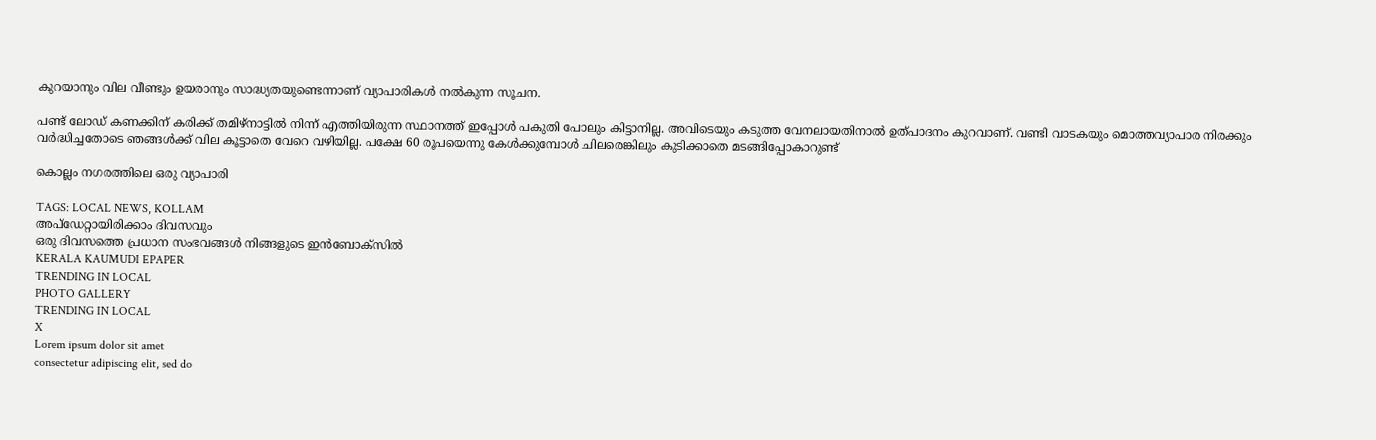കുറയാനും വില വീണ്ടും ഉയരാനും സാദ്ധ്യതയുണ്ടെന്നാണ് വ്യാപാരികൾ നൽകുന്ന സൂചന.

പണ്ട് ലോഡ് കണക്കിന് കരിക്ക് തമിഴ്നാട്ടിൽ നിന്ന് എത്തിയിരുന്ന സ്ഥാനത്ത് ഇപ്പോൾ പകുതി പോലും കിട്ടാനില്ല. അവിടെയും കടുത്ത വേനലായതിനാൽ ഉത്പാദനം കുറവാണ്. വണ്ടി വാടകയും മൊത്തവ്യാപാര നിരക്കും വർദ്ധിച്ചതോടെ ഞങ്ങൾക്ക് വില കൂട്ടാതെ വേറെ വഴിയില്ല. പക്ഷേ 60 രൂപയെന്നു കേൾക്കുമ്പോൾ ചിലരെങ്കിലും കുടിക്കാതെ മടങ്ങിപ്പോകാറുണ്ട്

കൊല്ലം നഗരത്തിലെ ഒരു വ്യാപാരി

TAGS: LOCAL NEWS, KOLLAM
അപ്ഡേറ്റായിരിക്കാം ദിവസവും
ഒരു ദിവസത്തെ പ്രധാന സംഭവങ്ങൾ നിങ്ങളുടെ ഇൻബോക്സിൽ
KERALA KAUMUDI EPAPER
TRENDING IN LOCAL
PHOTO GALLERY
TRENDING IN LOCAL
X
Lorem ipsum dolor sit amet
consectetur adipiscing elit, sed do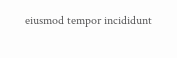eiusmod tempor incididunt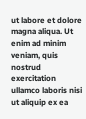ut labore et dolore magna aliqua. Ut enim ad minim veniam, quis nostrud exercitation ullamco laboris nisi ut aliquip ex ea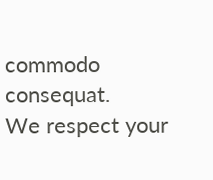commodo consequat.
We respect your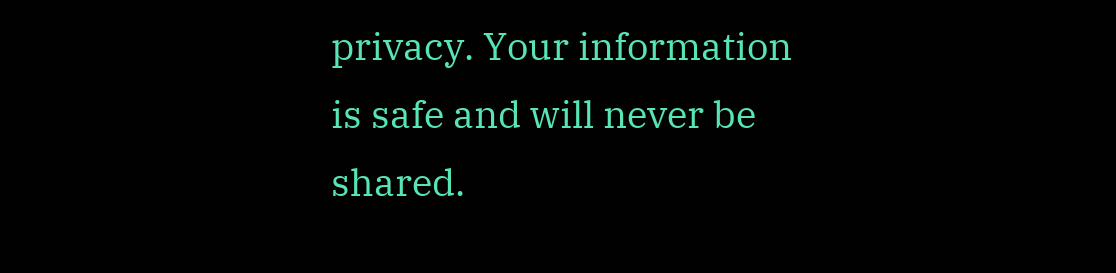privacy. Your information is safe and will never be shared.